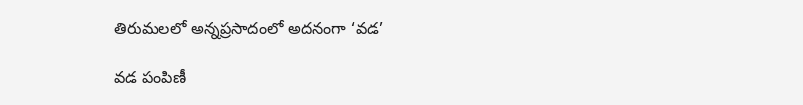తిరుమలలో అన్నప్రసాదంలో అదనంగా ‘వడ’

వడ పంపిణీ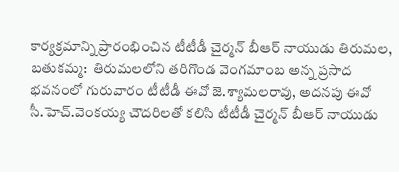కార్యక్రమాన్ని ప్రారంభించిన టీటీడీ చైర్మన్ బీఆర్ నాయుడు తిరుమల, బతుకమ్మ:  తిరుమలలోని తరిగొండ వెంగమాంబ అన్న ప్రసాద భవనంలో గురువారం టీటీడీ ఈవో జె.శ్యామలరావు, అదనపు ఈవో  సీ.హెచ్.వెంకయ్య చౌదరిలతో కలిసి టీటీడీ చైర్మన్ బీఆర్ నాయుడు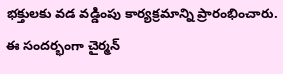భక్తులకు వడ వడ్డింపు కార్యక్రమాన్ని ప్రారంభించారు.  ఈ సందర్భంగా చైర్మన్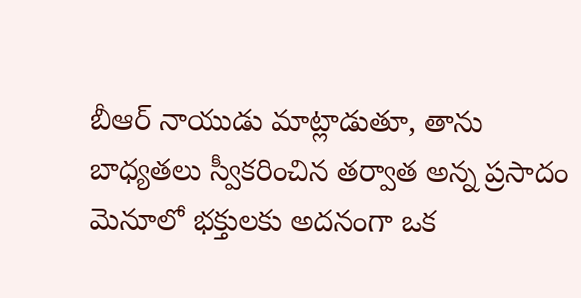బీఆర్ నాయుడు మాట్లాడుతూ, తాను బాధ్యతలు స్వీకరించిన తర్వాత అన్న ప్రసాదం మెనూలో భక్తులకు అదనంగా ఒక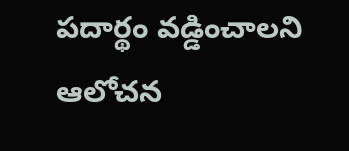పదార్థం వడ్డించాలని ఆలోచన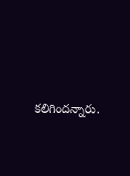కలిగిందన్నారు.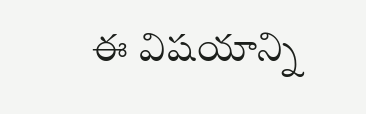ఈ విషయాన్ని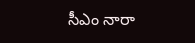సీఎం నారా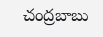చంద్రబాబు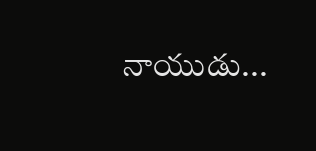నాయుడు...